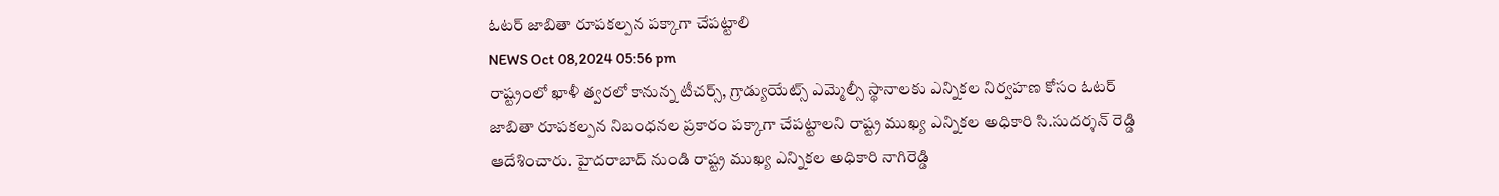ఓటర్ జాబితా రూపకల్పన పక్కాగా చేపట్టాలి
NEWS Oct 08,2024 05:56 pm
రాష్ట్రంలో ఖాళీ త్వరలో కానున్న టీచర్స్, గ్రాడ్యుయేట్స్ ఎమ్మెల్సీ స్థానాలకు ఎన్నికల నిర్వహణ కోసం ఓటర్ జాబితా రూపకల్పన నిబంధనల ప్రకారం పక్కాగా చేపట్టాలని రాష్ట్ర ముఖ్య ఎన్నికల అధికారి సి.సుదర్శన్ రెడ్డి ఆదేశించారు. హైదరాబాద్ నుండి రాష్ట్ర ముఖ్య ఎన్నికల అధికారి నాగిరెడ్డి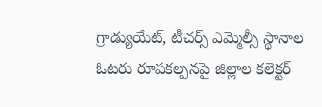గ్రాడ్యుయేట్, టీచర్స్ ఎమ్మెల్సీ స్థానాల ఓటరు రూపకల్పనపై జిల్లాల కలెక్టర్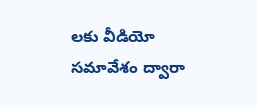లకు వీడియో సమావేశం ద్వారా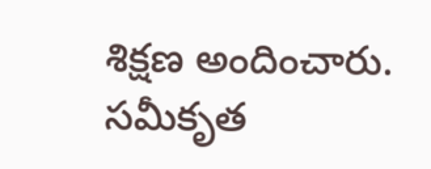శిక్షణ అందించారు. సమీకృత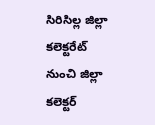సిరిసిల్ల జిల్లా కలెక్టరేట్ నుంచి జిల్లా కలెక్టర్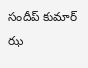సందీప్ కుమార్ ఝ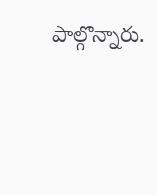పాల్గొన్నారు.